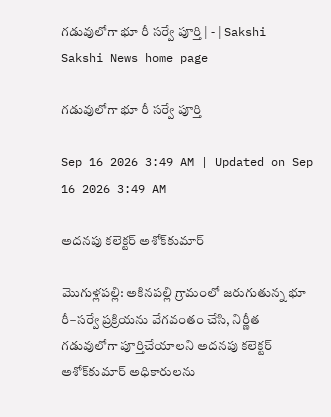గడువులోగా భూ రీ సర్వే పూర్తి | - | Sakshi
Sakshi News home page

గడువులోగా భూ రీ సర్వే పూర్తి

Sep 16 2026 3:49 AM | Updated on Sep 16 2026 3:49 AM

అదనపు కలెక్టర్‌ అశోక్‌కుమార్‌

మొగుళ్లపల్లి: అకినపల్లి గ్రామంలో జరుగుతున్న భూ రీ–సర్వే ప్రక్రియను వేగవంతం చేసి, నిర్ణీత గడువులోగా పూర్తిచేయాలని అదనపు కలెక్టర్‌ అశోక్‌కుమార్‌ అధికారులను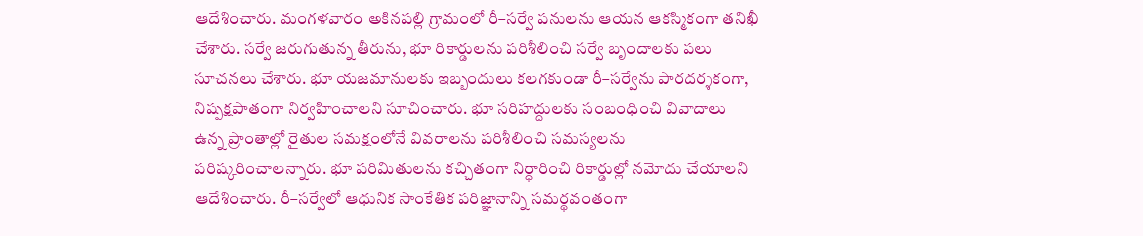ఆదేశించారు. మంగళవారం అకినపల్లి గ్రామంలో రీ–సర్వే పనులను ఆయన ఆకస్మికంగా తనిఖీ చేశారు. సర్వే జరుగుతున్న తీరును, భూ రికార్డులను పరిశీలించి సర్వే బృందాలకు పలు సూచనలు చేశారు. భూ యజమానులకు ఇబ్బందులు కలగకుండా రీ–సర్వేను పారదర్శకంగా, నిష్పక్షపాతంగా నిర్వహించాలని సూచించారు. భూ సరిహద్దులకు సంబంధించి వివాదాలు ఉన్న ప్రాంతాల్లో రైతుల సమక్షంలోనే వివరాలను పరిశీలించి సమస్యలను పరిష్కరించాలన్నారు. భూ పరిమితులను కచ్చితంగా నిర్ధారించి రికార్డుల్లో నమోదు చేయాలని ఆదేశించారు. రీ–సర్వేలో ఆధునిక సాంకేతిక పరిజ్ఞానాన్ని సమర్థవంతంగా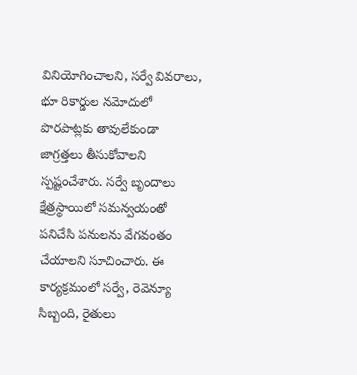వినియోగించాలని, సర్వే వివరాలు, భూ రికార్డుల నమోదులో పొరపాట్లకు తావులేకుండా జాగ్రత్తలు తీసుకోవాలని స్పష్టంచేశారు. సర్వే బృందాలు క్షేత్రస్థాయిలో సమన్వయంతో పనిచేసి పనులను వేగవంతం చేయాలని సూచించారు. ఈ కార్యక్రమంలో సర్వే, రెవెన్యూ సిబ్బంది, రైతులు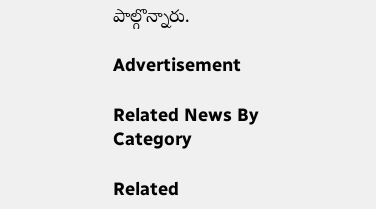పాల్గొన్నారు.

Advertisement

Related News By Category

Related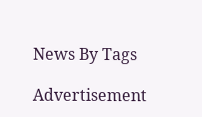News By Tags

Advertisement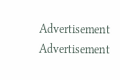Advertisement
Advertisement